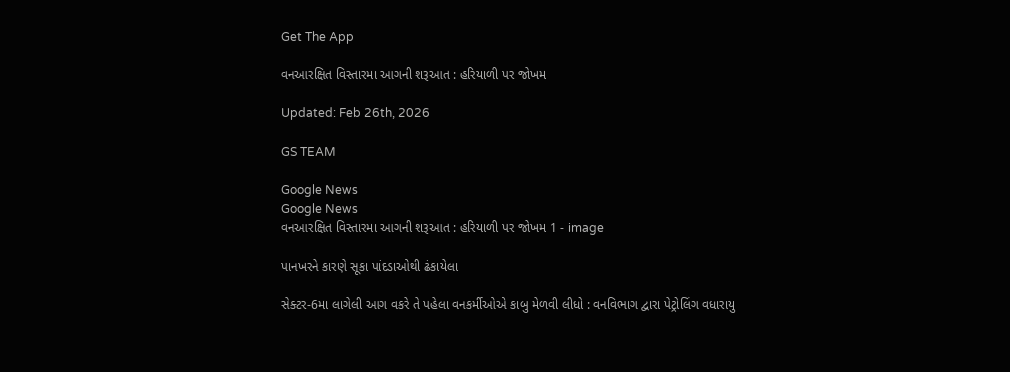Get The App

વનઆરક્ષિત વિસ્તારમા આગની શરૂઆત : હરિયાળી પર જોખમ

Updated: Feb 26th, 2026

GS TEAM

Google News
Google News
વનઆરક્ષિત વિસ્તારમા આગની શરૂઆત : હરિયાળી પર જોખમ 1 - image

પાનખરને કારણે સૂકા પાંદડાઓથી ઢંકાયેલા

સેક્ટર-6મા લાગેલી આગ વકરે તે પહેલા વનકર્મીઓએ કાબુ મેળવી લીધો : વનવિભાગ દ્વારા પેટ્રોલિંગ વધારાયુ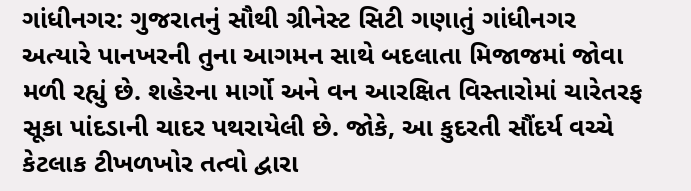ગાંધીનગર: ગુજરાતનું સૌથી ગ્રીનેસ્ટ સિટી ગણાતું ગાંધીનગર અત્યારે પાનખરની તુના આગમન સાથે બદલાતા મિજાજમાં જોવા મળી રહ્યું છે. શહેરના માર્ગો અને વન આરક્ષિત વિસ્તારોમાં ચારેતરફ સૂકા પાંદડાની ચાદર પથરાયેલી છે. જોકે, આ કુદરતી સૌંદર્ય વચ્ચે કેટલાક ટીખળખોર તત્વો દ્વારા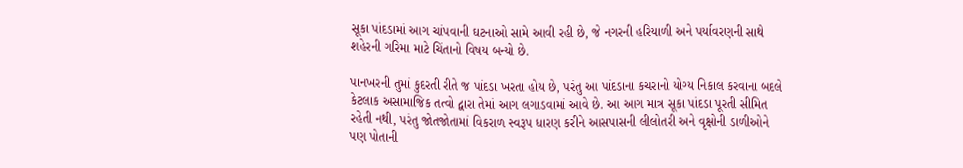સૂકા પાંદડામાં આગ ચાંપવાની ઘટનાઓ સામે આવી રહી છે, જે નગરની હરિયાળી અને પર્યાવરણની સાથે શહેરની ગરિમા માટે ચિંતાનો વિષય બન્યો છે.

પાનખરની તુમાં કુદરતી રીતે જ પાંદડા ખરતા હોય છે, પરંતુ આ પાંદડાના કચરાનો યોગ્ય નિકાલ કરવાના બદલે કેટલાક અસામાજિક તત્વો દ્વારા તેમાં આગ લગાડવામાં આવે છે. આ આગ માત્ર સૂકા પાંદડા પૂરતી સીમિત રહેતી નથી, પરંતુ જોતજોતામાં વિકરાળ સ્વરૂપ ધારણ કરીને આસપાસની લીલોતરી અને વૃક્ષોની ડાળીઓને પણ પોતાની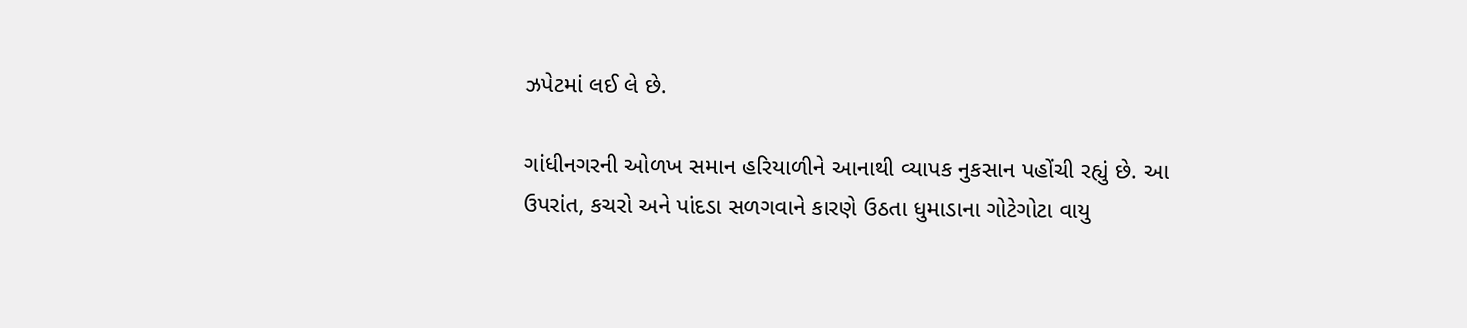ઝપેટમાં લઈ લે છે.

ગાંધીનગરની ઓળખ સમાન હરિયાળીને આનાથી વ્યાપક નુકસાન પહોંચી રહ્યું છે. આ ઉપરાંત, કચરો અને પાંદડા સળગવાને કારણે ઉઠતા ધુમાડાના ગોટેગોટા વાયુ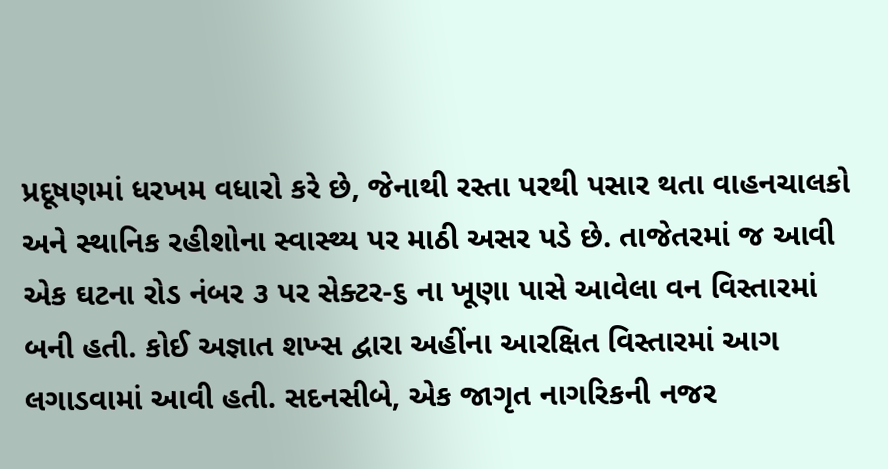પ્રદૂષણમાં ધરખમ વધારો કરે છે, જેનાથી રસ્તા પરથી પસાર થતા વાહનચાલકો અને સ્થાનિક રહીશોના સ્વાસ્થ્ય પર માઠી અસર પડે છે. તાજેતરમાં જ આવી એક ઘટના રોડ નંબર ૩ પર સેક્ટર-૬ ના ખૂણા પાસે આવેલા વન વિસ્તારમાં બની હતી. કોઈ અજ્ઞાત શખ્સ દ્વારા અહીંના આરક્ષિત વિસ્તારમાં આગ લગાડવામાં આવી હતી. સદનસીબે, એક જાગૃત નાગરિકની નજર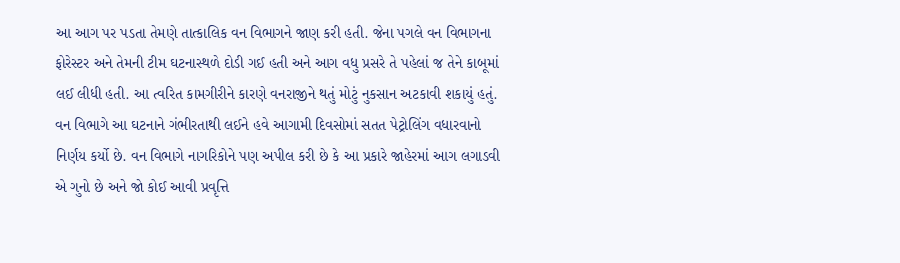આ આગ પર પડતા તેમણે તાત્કાલિક વન વિભાગને જાણ કરી હતી. જેના પગલે વન વિભાગના ફોરેસ્ટર અને તેમની ટીમ ઘટનાસ્થળે દોડી ગઈ હતી અને આગ વધુ પ્રસરે તે પહેલાં જ તેને કાબૂમાં લઈ લીધી હતી. આ ત્વરિત કામગીરીને કારણે વનરાજીને થતું મોટું નુકસાન અટકાવી શકાયું હતું. વન વિભાગે આ ઘટનાને ગંભીરતાથી લઈને હવે આગામી દિવસોમાં સતત પેટ્રોલિંગ વધારવાનો નિર્ણય કર્યો છે. વન વિભાગે નાગરિકોને પણ અપીલ કરી છે કે આ પ્રકારે જાહેરમાં આગ લગાડવી એ ગુનો છે અને જો કોઈ આવી પ્રવૃત્તિ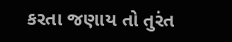કરતા જણાય તો તુરંત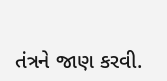તંત્રને જાણ કરવી.